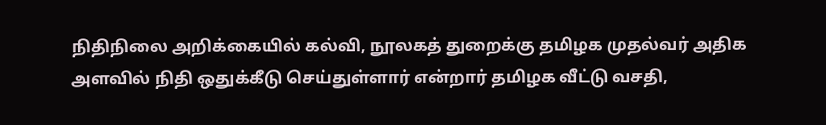நிதிநிலை அறிக்கையில் கல்வி, நூலகத் துறைக்கு தமிழக முதல்வர் அதிக அளவில் நிதி ஒதுக்கீடு செய்துள்ளார் என்றார் தமிழக வீட்டு வசதி,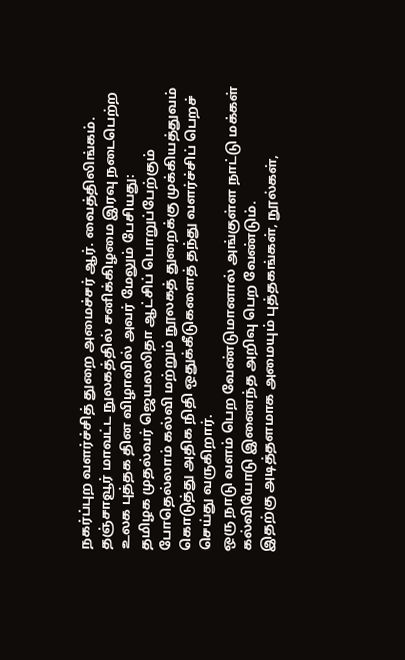நகர்ப்புற வளர்ச்சித் துறை அமைச்சர் ஆர். வைத்திலிங்கம்.
தஞ்சாவூர் மாவட்ட நுலகத்தில் சனிக்கிழமை இரவு நடைபெற்ற உலக புத்தக தின விழாவில் அவர் மேலும் பேசியது:
தமிழக முதல்வர் ஜெயலலிதா ஆட்சிப் பொறுப்பேற்கும் போதெல்லாம் கல்வி மற்றும் நூலகத் துறைக்கு முக்கியத்துவம் கொடுத்து அதிக நிதி ஒதுக்கீடுகளைத் தந்து வளர்ச்சிப் பெறச் செய்து வருகிறார்.
ஒரு நாடு வளம் பெற வேண்டுமானால் அங்குள்ள நாட்டு மக்கள் கல்வியோடு இணைந்த அறிவு பெற வேண்டும்.
இதற்கு அடித்தளமாக அமையும் புத்தகங்கள், நூல்கள்,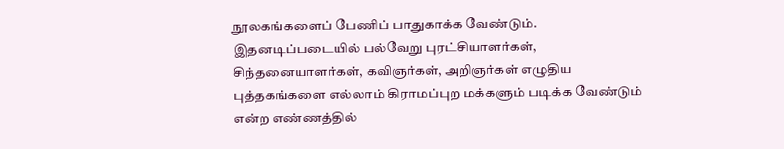நூலகங்களைப் பேணிப் பாதுகாக்க வேண்டும். இதனடிப்படையில் பல்வேறு புரட்சியாளர்கள், சிந்தனையாளர்கள், கவிஞர்கள், அறிஞர்கள் எழுதிய புத்தகங்களை எல்லாம் கிராமப்புற மக்களும் படிக்க வேண்டும் என்ற எண்ணத்தில்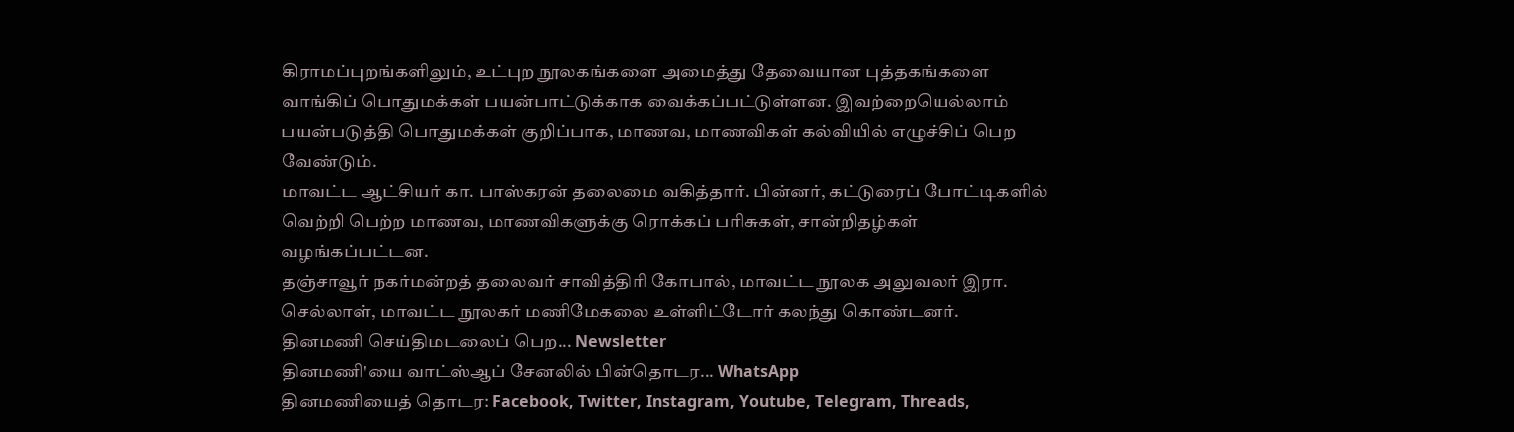கிராமப்புறங்களிலும், உட்புற நூலகங்களை அமைத்து தேவையான புத்தகங்களை வாங்கிப் பொதுமக்கள் பயன்பாட்டுக்காக வைக்கப்பட்டுள்ளன. இவற்றையெல்லாம் பயன்படுத்தி பொதுமக்கள் குறிப்பாக, மாணவ, மாணவிகள் கல்வியில் எழுச்சிப் பெற வேண்டும்.
மாவட்ட ஆட்சியர் கா. பாஸ்கரன் தலைமை வகித்தார். பின்னர், கட்டுரைப் போட்டிகளில் வெற்றி பெற்ற மாணவ, மாணவிகளுக்கு ரொக்கப் பரிசுகள், சான்றிதழ்கள் வழங்கப்பட்டன.
தஞ்சாவூர் நகர்மன்றத் தலைவர் சாவித்திரி கோபால், மாவட்ட நூலக அலுவலர் இரா. செல்லாள், மாவட்ட நூலகர் மணிமேகலை உள்ளிட்டோர் கலந்து கொண்டனர்.
தினமணி செய்திமடலைப் பெற... Newsletter
தினமணி'யை வாட்ஸ்ஆப் சேனலில் பின்தொடர... WhatsApp
தினமணியைத் தொடர: Facebook, Twitter, Instagram, Youtube, Telegram, Threads,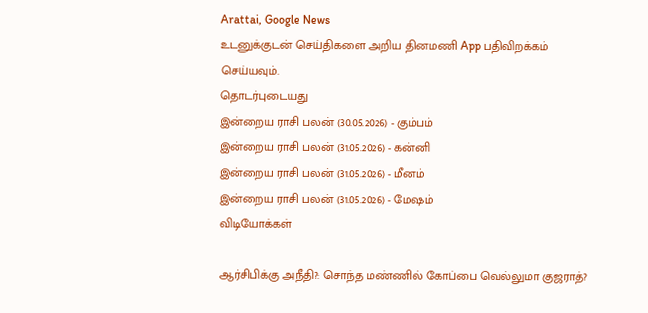Arattai, Google News
உடனுக்குடன் செய்திகளை அறிய தினமணி App பதிவிறக்கம் செய்யவும்.
தொடர்புடையது
இன்றைய ராசி பலன் (30.05.2026) - கும்பம்
இன்றைய ராசி பலன் (31.05.2026) - கன்னி
இன்றைய ராசி பலன் (31.05.2026) - மீனம்
இன்றைய ராசி பலன் (31.05.2026) - மேஷம்
விடியோக்கள்

ஆர்சிபிக்கு அநீதி?: சொந்த மண்ணில் கோப்பை வெல்லுமா குஜராத்?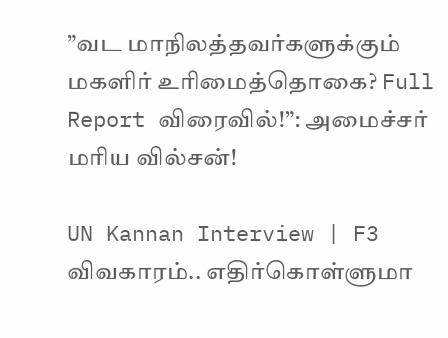”வட மாநிலத்தவர்களுக்கும் மகளிர் உரிமைத்தொகை? Full Report விரைவில்!”: அமைச்சர் மரிய வில்சன்!

UN Kannan Interview | F3 விவகாரம்.. எதிர்கொள்ளுமா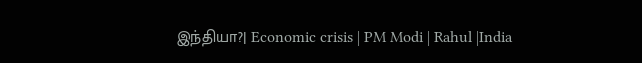இந்தியா?| Economic crisis | PM Modi | Rahul |India